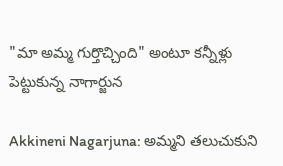"మా అమ్మ గుర్తొచ్చింది" అంటూ కన్నీళ్లు పెట్టుకున్న నాగార్జున

Akkineni Nagarjuna: అమ్మని తలుచుకుని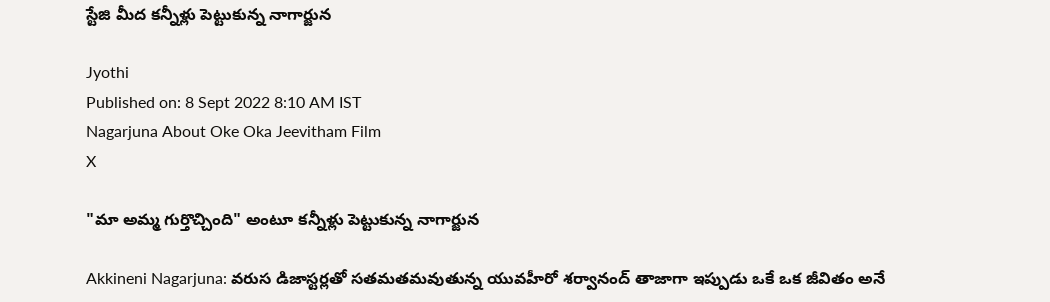స్టేజి మీద కన్నీళ్లు పెట్టుకున్న నాగార్జున

Jyothi
Published on: 8 Sept 2022 8:10 AM IST
Nagarjuna About Oke Oka Jeevitham Film
X

"మా అమ్మ గుర్తొచ్చింది" అంటూ కన్నీళ్లు పెట్టుకున్న నాగార్జున

Akkineni Nagarjuna: వరుస డిజాస్టర్లతో సతమతమవుతున్న యువహీరో శర్వానంద్ తాజాగా ఇప్పుడు ఒకే ఒక జీవితం అనే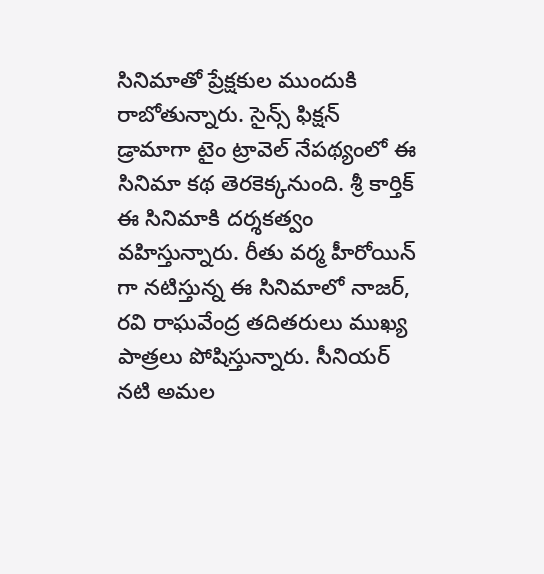సినిమాతో ప్రేక్షకుల ముందుకి రాబోతున్నారు. సైన్స్ ఫిక్షన్ డ్రామాగా టైం ట్రావెల్ నేపథ్యంలో ఈ సినిమా కథ తెరకెక్కనుంది. శ్రీ కార్తిక్ ఈ సినిమాకి దర్శకత్వం వహిస్తున్నారు. రీతు వర్మ హీరోయిన్ గా నటిస్తున్న ఈ సినిమాలో నాజర్, రవి రాఘవేంద్ర తదితరులు ముఖ్య పాత్రలు పోషిస్తున్నారు. సీనియర్ నటి అమల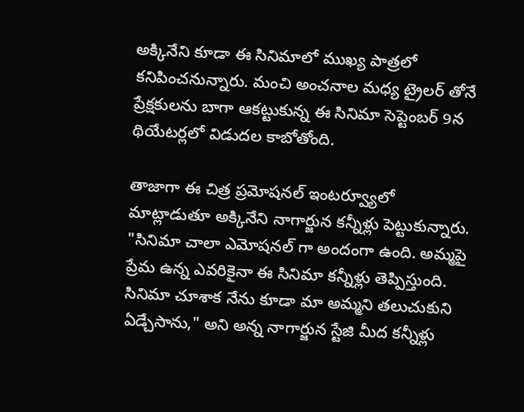అక్కినేని కూడా ఈ సినిమాలో ముఖ్య పాత్రలో కనిపించనున్నారు. మంచి అంచనాల మధ్య ట్రైలర్ తోనే ప్రేక్షకులను బాగా ఆకట్టుకున్న ఈ సినిమా సెప్టెంబర్ 9న థియేటర్లలో విడుదల కాబోతోంది.

తాజాగా ఈ చిత్ర ప్రమోషనల్ ఇంటర్వ్యూలో మాట్లాడుతూ అక్కినేని నాగార్జున కన్నీళ్లు పెట్టుకున్నారు. "సినిమా చాలా ఎమోషనల్ గా అందంగా ఉంది. అమ్మపై ప్రేమ ఉన్న ఎవరికైనా ఈ సినిమా కన్నీళ్లు తెప్పిస్తుంది. సినిమా చూశాక నేను కూడా మా అమ్మని తలుచుకుని ఏడ్చేసాను," అని అన్న నాగార్జున స్టేజి మీద కన్నీళ్లు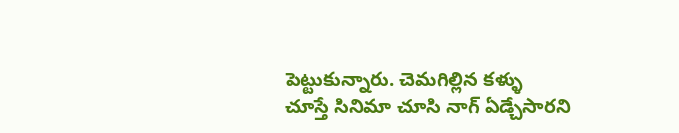పెట్టుకున్నారు. చెమగిల్లిన కళ్ళు చూస్తే సినిమా చూసి నాగ్ ఏడ్చేసారని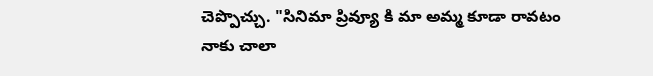చెప్పొచ్చు. "సినిమా ప్రివ్యూ కి మా అమ్మ కూడా రావటం నాకు చాలా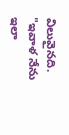విలువైనది. "ఇవాళ నేను ఇలా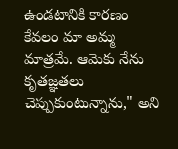ఉండటానికి కారణం కేవలం మా అమ్మ మాత్రమే. ఆమెకు నేను కృతజ్ఞతలు చెప్పుకుంటున్నాను," అని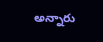అన్నారు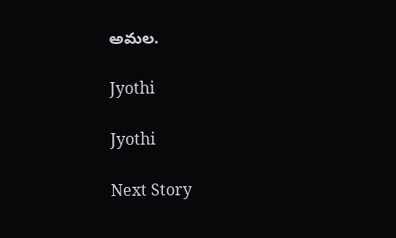అమల.

Jyothi

Jyothi

Next Story